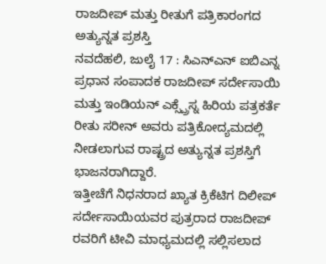ರಾಜದೀಪ್ ಮತ್ತು ರೀತುಗೆ ಪತ್ರಿಕಾರಂಗದ ಅತ್ಯುನ್ನತ ಪ್ರಶಸ್ತಿ
ನವದೆಹಲಿ, ಜುಲೈ 17 : ಸಿಎನ್ಎನ್ ಐಬಿಎನ್ನ ಪ್ರಧಾನ ಸಂಪಾದಕ ರಾಜದೀಪ್ ಸರ್ದೇಸಾಯಿ ಮತ್ತು ಇಂಡಿಯನ್ ಎಕ್ಸ್ಪ್ರೆಸ್ನ ಹಿರಿಯ ಪತ್ರಕರ್ತೆ ರೀತು ಸರೀನ್ ಅವರು ಪತ್ರಿಕೋದ್ಯಮದಲ್ಲಿ ನೀಡಲಾಗುವ ರಾಷ್ಟ್ರದ ಅತ್ಯುನ್ನತ ಪ್ರಶಸ್ತಿಗೆ ಭಾಜನರಾಗಿದ್ದಾರೆ.
ಇತ್ತೀಚೆಗೆ ನಿಧನರಾದ ಖ್ಯಾತ ಕ್ರಿಕೆಟಿಗ ದಿಲೀಪ್ ಸರ್ದೇಸಾಯಿಯವರ ಪುತ್ರರಾದ ರಾಜದೀಪ್ ರವರಿಗೆ ಟೀವಿ ಮಾಧ್ಯಮದಲ್ಲಿ ಸಲ್ಲಿಸಲಾದ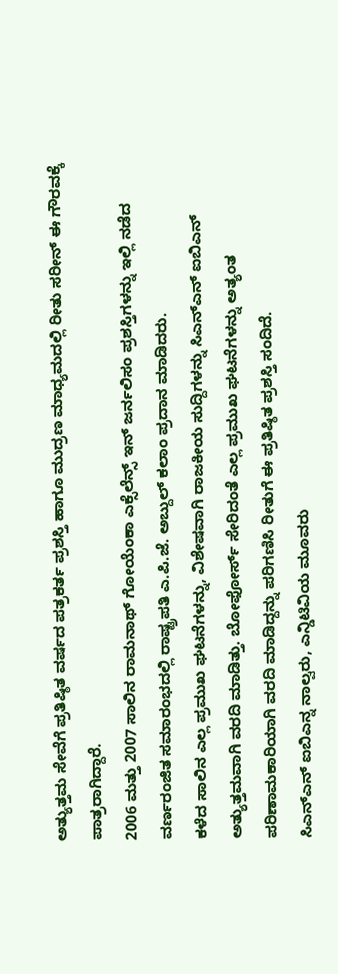ಅತ್ಯುತ್ತಮ ಸೇವೆಗೆ ಪ್ರತಿಷ್ಠಿತ ವರ್ಷದ ಪತ್ರಕರ್ತ ಪ್ರಶಸ್ತಿ ಹಾಗೂ ಮುದ್ರಣ ಮಾಧ್ಯಮದಲ್ಲಿ ರೀತು ಸರೀನ್ ಈ ಗೌರವಕ್ಕೆ ಪಾತ್ರರಾಗಿದ್ದಾರೆ.
2006 ಮತ್ತು 2007 ಸಾಲಿನ ರಾಮನಾಥ್ ಗೋಯೆಂಕಾ ಎಕ್ಸೆಲೆನ್ಸ್ ಇನ್ ಜರ್ನಲಿಸಂ ಪ್ರಶಸ್ತಿಗಳನ್ನು ಇಲ್ಲಿ ನಡೆದ ವರ್ಣರಂಜಿತ ಸಮಾರಂಭದಲ್ಲಿ ರಾಷ್ಟ್ರಪತಿ ಎ.ಪಿ.ಜೆ. ಅಬ್ದುಲ್ ಕಲಾಂ ಪ್ರದಾನ ಮಾಡಿದರು.
ಕಳೆದ ಸಾಲಿನ ಎಲ್ಲ ಪ್ರಮುಖ ಘಟನೆಗಳನ್ನು, ವಿಶೇಷವಾಗಿ ರಾಜಕೀಯ ಸುದ್ದಿಗಳನ್ನು ಸಿಎನ್ಎನ್ ಐಬಿಎನ್ ಅತ್ಯುತ್ತಮವಾಗಿ ವರದಿ ಮಾಡಿತ್ತು. ಬೋಫೋರ್ಸ್ ಸೇರಿದಂತೆ ಎಲ್ಲ ಪ್ರಮುಖ ಘಟನೆಗಳನ್ನು ಅತ್ಯಂತ ಪರಿಣಾಮಕಾರಿಯಾಗಿ ವರದಿ ಮಾಡಿದ್ದನ್ನು ಪರಿಗಣಿಸಿ ರೀತುಗೆ ಈ ಪ್ರತಿಷ್ಠಿತ ಪ್ರಶಸ್ತಿ ಸಂದಿದೆ.
ಸಿಎನ್ಎನ್ ಐಬಿಎನ್ನ ನಾಲ್ವರು, ಎನ್ಡಿಟಿವಿಯ ಮೂವರು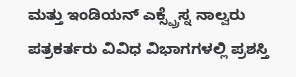ಮತ್ತು ಇಂಡಿಯನ್ ಎಕ್ಸ್ಪ್ರೆಸ್ನ ನಾಲ್ವರು ಪತ್ರಕರ್ತರು ವಿವಿಧ ವಿಭಾಗಗಳಲ್ಲಿ ಪ್ರಶಸ್ತಿ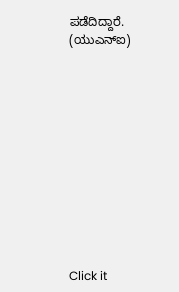ಪಡೆದಿದ್ದಾರೆ.
(ಯುಎನ್ಐ)












Click it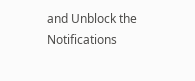and Unblock the Notifications